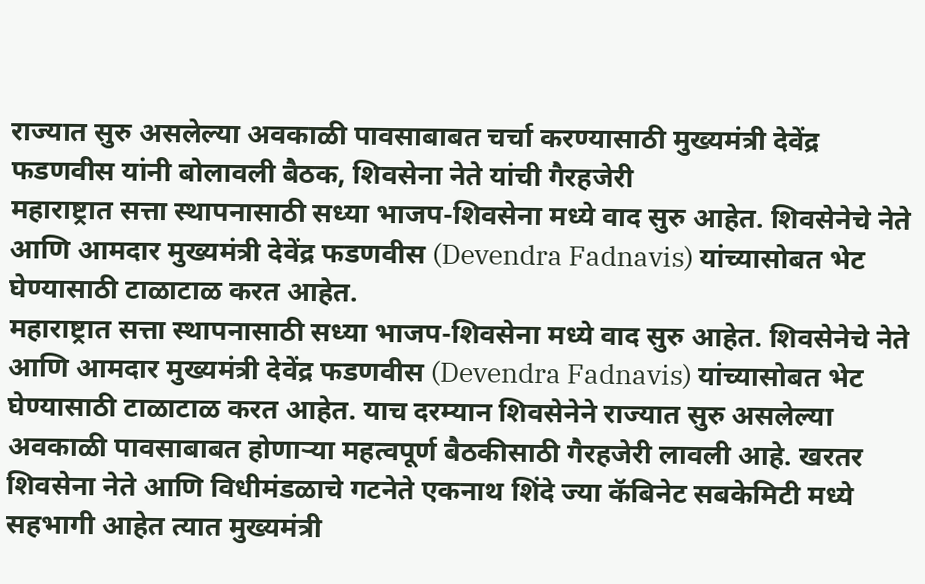राज्यात सुरु असलेल्या अवकाळी पावसाबाबत चर्चा करण्यासाठी मुख्यमंत्री देवेंद्र फडणवीस यांनी बोलावली बैठक, शिवसेना नेते यांची गैरहजेरी
महाराष्ट्रात सत्ता स्थापनासाठी सध्या भाजप-शिवसेना मध्ये वाद सुरु आहेत. शिवसेनेचे नेते आणि आमदार मुख्यमंत्री देवेंद्र फडणवीस (Devendra Fadnavis) यांच्यासोबत भेट घेण्यासाठी टाळाटाळ करत आहेत.
महाराष्ट्रात सत्ता स्थापनासाठी सध्या भाजप-शिवसेना मध्ये वाद सुरु आहेत. शिवसेनेचे नेते आणि आमदार मुख्यमंत्री देवेंद्र फडणवीस (Devendra Fadnavis) यांच्यासोबत भेट घेण्यासाठी टाळाटाळ करत आहेत. याच दरम्यान शिवसेनेने राज्यात सुरु असलेल्या अवकाळी पावसाबाबत होणाऱ्या महत्वपूर्ण बैठकीसाठी गैरहजेरी लावली आहे. खरतर शिवसेना नेते आणि विधीमंडळाचे गटनेते एकनाथ शिंदे ज्या कॅबिनेट सबकेमिटी मध्ये सहभागी आहेत त्यात मुख्यमंत्री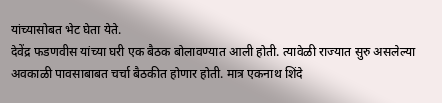यांच्यासोबत भेट घेता येते.
देवेंद्र फडणवीस यांच्या घरी एक बैठक बोलावण्यात आली होती. त्यावेळी राज्यात सुरु असलेल्या अवकाळी पावसाबाबत चर्चा बैठकीत होणार होती. मात्र एकनाथ शिंदे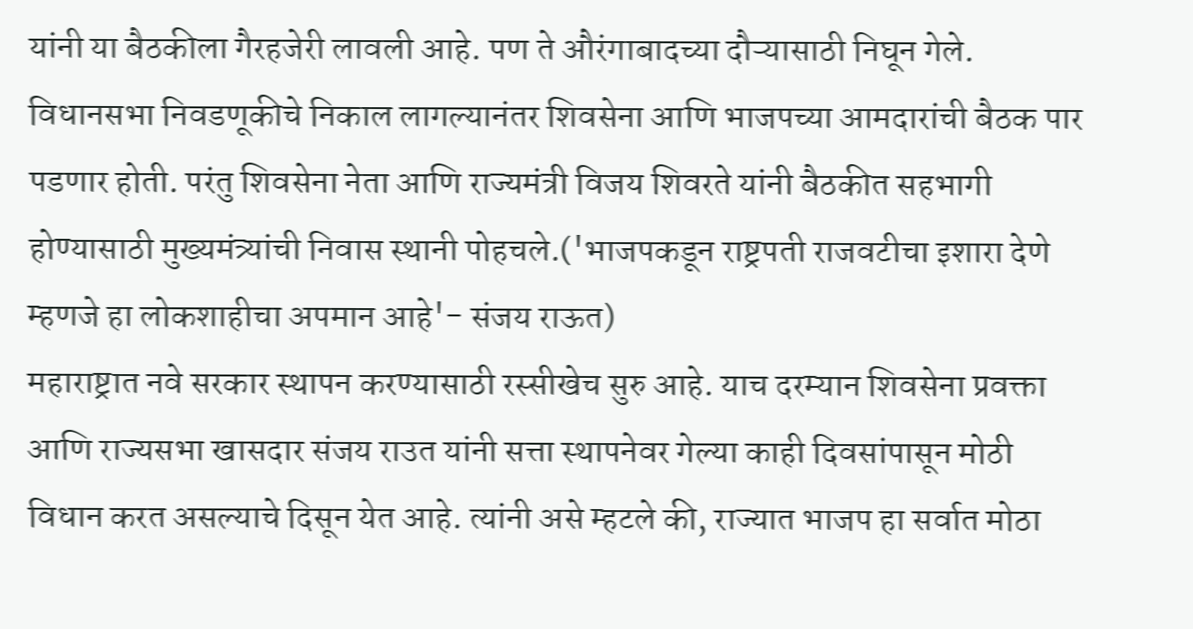यांनी या बैठकीला गैरहजेरी लावली आहे. पण ते औरंगाबादच्या दौऱ्यासाठी निघून गेले. विधानसभा निवडणूकीचे निकाल लागल्यानंतर शिवसेना आणि भाजपच्या आमदारांची बैठक पार पडणार होती. परंतु शिवसेना नेता आणि राज्यमंत्री विजय शिवरते यांनी बैठकीत सहभागी होण्यासाठी मुख्यमंत्र्यांची निवास स्थानी पोहचले.('भाजपकडून राष्ट्रपती राजवटीचा इशारा देणे म्हणजे हा लोकशाहीचा अपमान आहे'- संजय राऊत)
महाराष्ट्रात नवे सरकार स्थापन करण्यासाठी रस्सीखेच सुरु आहे. याच दरम्यान शिवसेना प्रवक्ता आणि राज्यसभा खासदार संजय राउत यांनी सत्ता स्थापनेवर गेल्या काही दिवसांपासून मोठी विधान करत असल्याचे दिसून येत आहे. त्यांनी असे म्हटले की, राज्यात भाजप हा सर्वात मोठा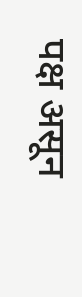पक्ष असून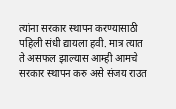त्यांना सरकार स्थापन करण्यासाठी पहिली संधी द्यायला हवी. मात्र त्यात ते असफल झाल्यास आम्ही आमचे सरकार स्थापन करु असे संजय राउत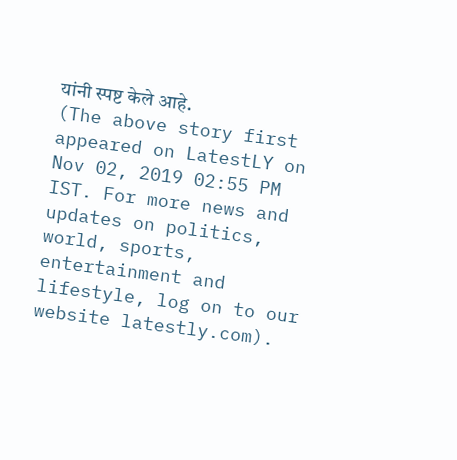यांनी स्पष्ट केले आहे.
(The above story first appeared on LatestLY on Nov 02, 2019 02:55 PM IST. For more news and updates on politics, world, sports, entertainment and lifestyle, log on to our website latestly.com).